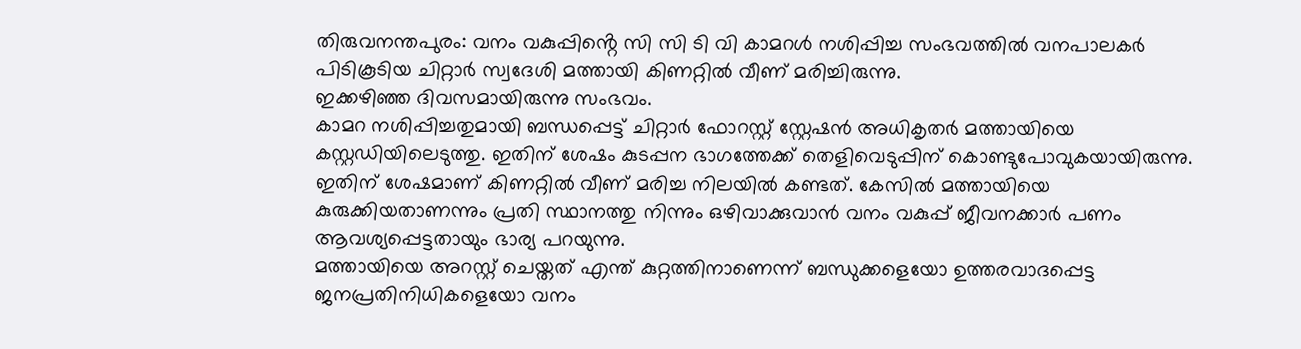തിരുവനന്തപുരം: വനം വകുപ്പിൻ്റെ സി സി ടി വി കാമറൾ നശിപ്പിച്ച സംഭവത്തിൽ വനപാലകർ പിടികൂടിയ ചിറ്റാർ സ്വദേശി മത്തായി കിണറ്റിൽ വീണ് മരിച്ചിരുന്നു.
ഇക്കഴിഞ്ഞ ദിവസമായിരുന്നു സംഭവം.
കാമറ നശിപ്പിച്ചതുമായി ബന്ധപ്പെട്ട് ചിറ്റാർ ഫോറസ്റ്റ് സ്റ്റേഷൻ അധികൃതർ മത്തായിയെ കസ്റ്റഡിയിലെടുത്തു. ഇതിന് ശേഷം കുടപ്പന ഭാഗത്തേക്ക് തെളിവെടുപ്പിന് കൊണ്ടുപോവുകയായിരുന്നു. ഇതിന് ശേഷമാണ് കിണറ്റിൽ വീണ് മരിച്ച നിലയിൽ കണ്ടത്. കേസിൽ മത്തായിയെ കുരുക്കിയതാണന്നും പ്രതി സ്ഥാനത്തു നിന്നും ഒഴിവാക്കുവാൻ വനം വകുപ്പ് ജീവനക്കാർ പണം ആവശ്യപ്പെട്ടതായും ഭാര്യ പറയുന്നു.
മത്തായിയെ അറസ്റ്റ് ചെയ്തത് എന്ത് കുറ്റത്തിനാണെന്ന് ബന്ധുക്കളെയോ ഉത്തരവാദപ്പെട്ട ജനപ്രതിനിധികളെയോ വനം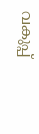വകുപ്പ്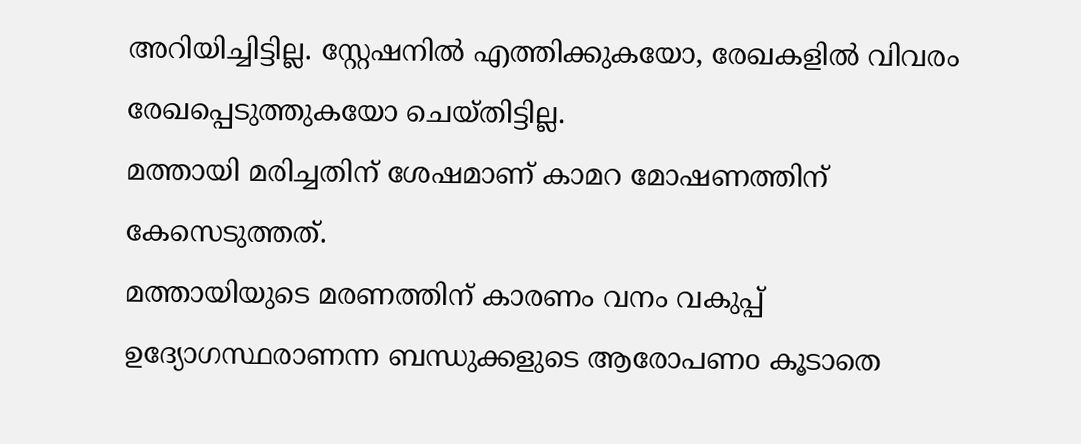അറിയിച്ചിട്ടില്ല. സ്റ്റേഷനിൽ എത്തിക്കുകയോ, രേഖകളിൽ വിവരം രേഖപ്പെടുത്തുകയോ ചെയ്തിട്ടില്ല.
മത്തായി മരിച്ചതിന് ശേഷമാണ് കാമറ മോഷണത്തിന് കേസെടുത്തത്.
മത്തായിയുടെ മരണത്തിന് കാരണം വനം വകുപ്പ് ഉദ്യോഗസ്ഥരാണന്ന ബന്ധുക്കളുടെ ആരോപണo കൂടാതെ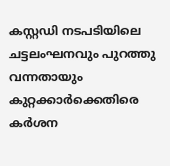കസ്റ്റഡി നടപടിയിലെ ചട്ടലംഘനവും പുറത്തു വന്നതായും കുറ്റക്കാർക്കെതിരെ കർശന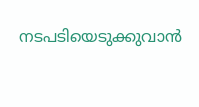നടപടിയെടുക്കുവാൻ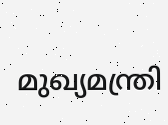മുഖ്യമന്ത്രി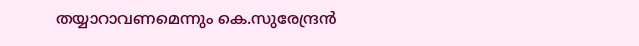തയ്യാറാവണമെന്നും കെ.സുരേന്ദ്രൻ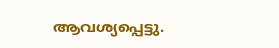ആവശ്യപ്പെട്ടു.